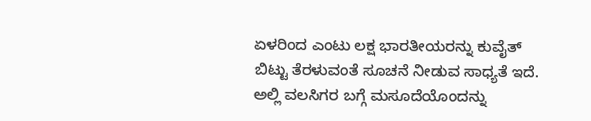ಏಳರಿಂದ ಎಂಟು ಲಕ್ಷ ಭಾರತೀಯರನ್ನು ಕುವೈತ್ ಬಿಟ್ಟು ತೆರಳುವಂತೆ ಸೂಚನೆ ನೀಡುವ ಸಾಧ್ಯತೆ ಇದೆ. ಅಲ್ಲಿ ವಲಸಿಗರ ಬಗ್ಗೆ ಮಸೂದೆಯೊಂದನ್ನು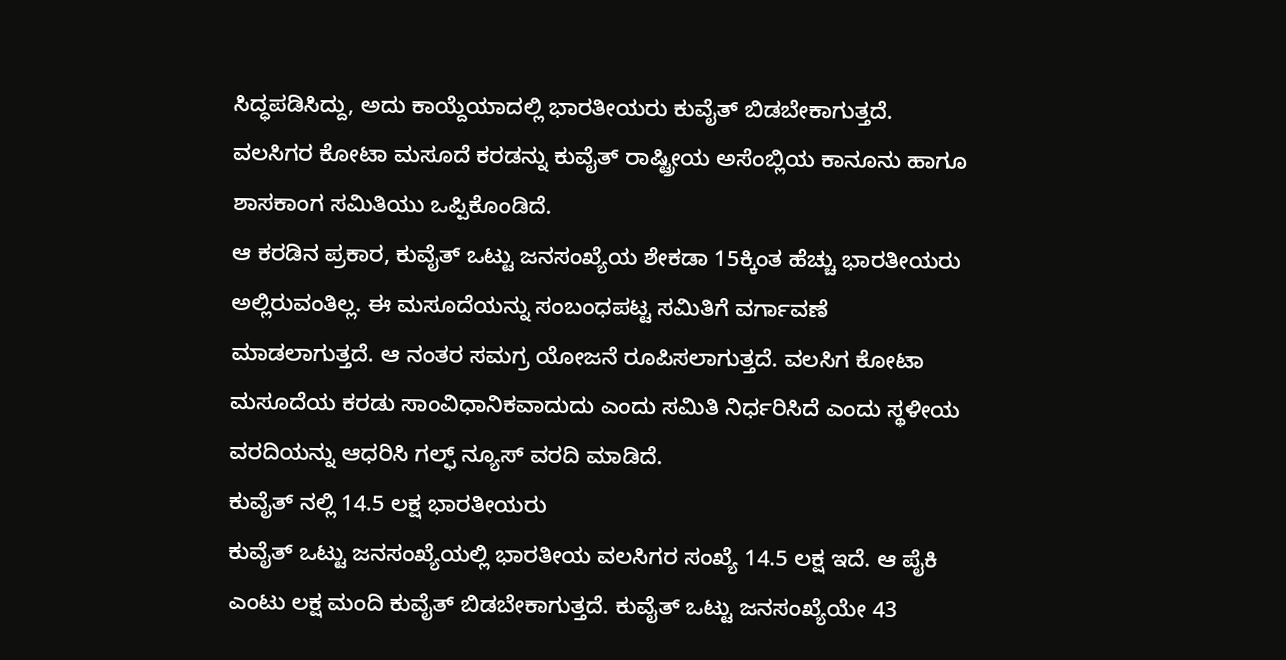ಸಿದ್ಧಪಡಿಸಿದ್ದು, ಅದು ಕಾಯ್ದೆಯಾದಲ್ಲಿ ಭಾರತೀಯರು ಕುವೈತ್ ಬಿಡಬೇಕಾಗುತ್ತದೆ. ವಲಸಿಗರ ಕೋಟಾ ಮಸೂದೆ ಕರಡನ್ನು ಕುವೈತ್ ರಾಷ್ಟ್ರೀಯ ಅಸೆಂಬ್ಲಿಯ ಕಾನೂನು ಹಾಗೂ ಶಾಸಕಾಂಗ ಸಮಿತಿಯು ಒಪ್ಪಿಕೊಂಡಿದೆ.
ಆ ಕರಡಿನ ಪ್ರಕಾರ, ಕುವೈತ್ ಒಟ್ಟು ಜನಸಂಖ್ಯೆಯ ಶೇಕಡಾ 15ಕ್ಕಿಂತ ಹೆಚ್ಚು ಭಾರತೀಯರು ಅಲ್ಲಿರುವಂತಿಲ್ಲ. ಈ ಮಸೂದೆಯನ್ನು ಸಂಬಂಧಪಟ್ಟ ಸಮಿತಿಗೆ ವರ್ಗಾವಣೆ ಮಾಡಲಾಗುತ್ತದೆ. ಆ ನಂತರ ಸಮಗ್ರ ಯೋಜನೆ ರೂಪಿಸಲಾಗುತ್ತದೆ. ವಲಸಿಗ ಕೋಟಾ ಮಸೂದೆಯ ಕರಡು ಸಾಂವಿಧಾನಿಕವಾದುದು ಎಂದು ಸಮಿತಿ ನಿರ್ಧರಿಸಿದೆ ಎಂದು ಸ್ಥಳೀಯ ವರದಿಯನ್ನು ಆಧರಿಸಿ ಗಲ್ಫ್ ನ್ಯೂಸ್ ವರದಿ ಮಾಡಿದೆ.
ಕುವೈತ್ ನಲ್ಲಿ 14.5 ಲಕ್ಷ ಭಾರತೀಯರು
ಕುವೈತ್ ಒಟ್ಟು ಜನಸಂಖ್ಯೆಯಲ್ಲಿ ಭಾರತೀಯ ವಲಸಿಗರ ಸಂಖ್ಯೆ 14.5 ಲಕ್ಷ ಇದೆ. ಆ ಪೈಕಿ ಎಂಟು ಲಕ್ಷ ಮಂದಿ ಕುವೈತ್ ಬಿಡಬೇಕಾಗುತ್ತದೆ. ಕುವೈತ್ ಒಟ್ಟು ಜನಸಂಖ್ಯೆಯೇ 43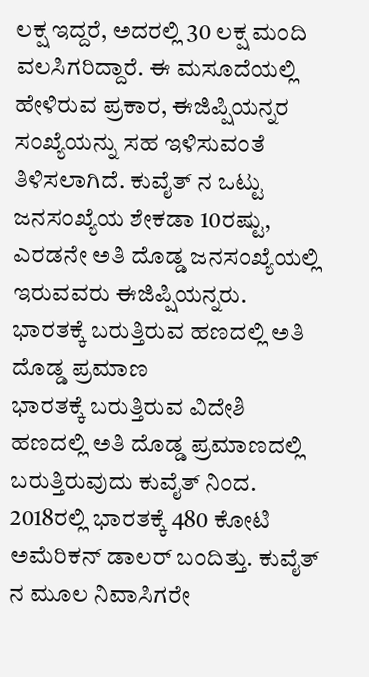ಲಕ್ಷ ಇದ್ದರೆ, ಅದರಲ್ಲಿ 30 ಲಕ್ಷ ಮಂದಿ ವಲಸಿಗರಿದ್ದಾರೆ. ಈ ಮಸೂದೆಯಲ್ಲಿ ಹೇಳಿರುವ ಪ್ರಕಾರ, ಈಜಿಪ್ಷಿಯನ್ನರ ಸಂಖ್ಯೆಯನ್ನು ಸಹ ಇಳಿಸುವಂತೆ ತಿಳಿಸಲಾಗಿದೆ. ಕುವೈತ್ ನ ಒಟ್ಟು ಜನಸಂಖ್ಯೆಯ ಶೇಕಡಾ 10ರಷ್ಟು, ಎರಡನೇ ಅತಿ ದೊಡ್ಡ ಜನಸಂಖ್ಯೆಯಲ್ಲಿ ಇರುವವರು ಈಜಿಪ್ಷಿಯನ್ನರು.
ಭಾರತಕ್ಕೆ ಬರುತ್ತಿರುವ ಹಣದಲ್ಲಿ ಅತಿ ದೊಡ್ಡ ಪ್ರಮಾಣ
ಭಾರತಕ್ಕೆ ಬರುತ್ತಿರುವ ವಿದೇಶಿ ಹಣದಲ್ಲಿ ಅತಿ ದೊಡ್ಡ ಪ್ರಮಾಣದಲ್ಲಿ ಬರುತ್ತಿರುವುದು ಕುವೈತ್ ನಿಂದ. 2018ರಲ್ಲಿ ಭಾರತಕ್ಕೆ 480 ಕೋಟಿ ಅಮೆರಿಕನ್ ಡಾಲರ್ ಬಂದಿತ್ತು. ಕುವೈತ್ ನ ಮೂಲ ನಿವಾಸಿಗರೇ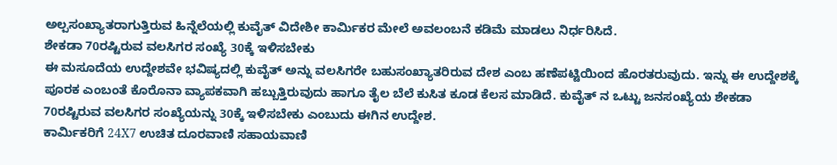ಅಲ್ಪಸಂಖ್ಯಾತರಾಗುತ್ತಿರುವ ಹಿನ್ನೆಲೆಯಲ್ಲಿ ಕುವೈತ್ ವಿದೇಶೀ ಕಾರ್ಮಿಕರ ಮೇಲೆ ಅವಲಂಬನೆ ಕಡಿಮೆ ಮಾಡಲು ನಿರ್ಧರಿಸಿದೆ.
ಶೇಕಡಾ 70ರಷ್ಟಿರುವ ವಲಸಿಗರ ಸಂಖ್ಯೆ 30ಕ್ಕೆ ಇಳಿಸಬೇಕು
ಈ ಮಸೂದೆಯ ಉದ್ದೇಶವೇ ಭವಿಷ್ಯದಲ್ಲಿ ಕುವೈತ್ ಅನ್ನು ವಲಸಿಗರೇ ಬಹುಸಂಖ್ಯಾತರಿರುವ ದೇಶ ಎಂಬ ಹಣೆಪಟ್ಟಿಯಿಂದ ಹೊರತರುವುದು. ಇನ್ನು ಈ ಉದ್ದೇಶಕ್ಕೆ ಪೂರಕ ಎಂಬಂತೆ ಕೊರೊನಾ ವ್ಯಾಪಕವಾಗಿ ಹಬ್ಬುತ್ತಿರುವುದು ಹಾಗೂ ತೈಲ ಬೆಲೆ ಕುಸಿತ ಕೂಡ ಕೆಲಸ ಮಾಡಿದೆ. ಕುವೈತ್ ನ ಒಟ್ಟು ಜನಸಂಖ್ಯೆಯ ಶೇಕಡಾ 70ರಷ್ಟಿರುವ ವಲಸಿಗರ ಸಂಖ್ಯೆಯನ್ನು 30ಕ್ಕೆ ಇಳಿಸಬೇಕು ಎಂಬುದು ಈಗಿನ ಉದ್ದೇಶ.
ಕಾರ್ಮಿಕರಿಗೆ 24X7 ಉಚಿತ ದೂರವಾಣಿ ಸಹಾಯವಾಣಿ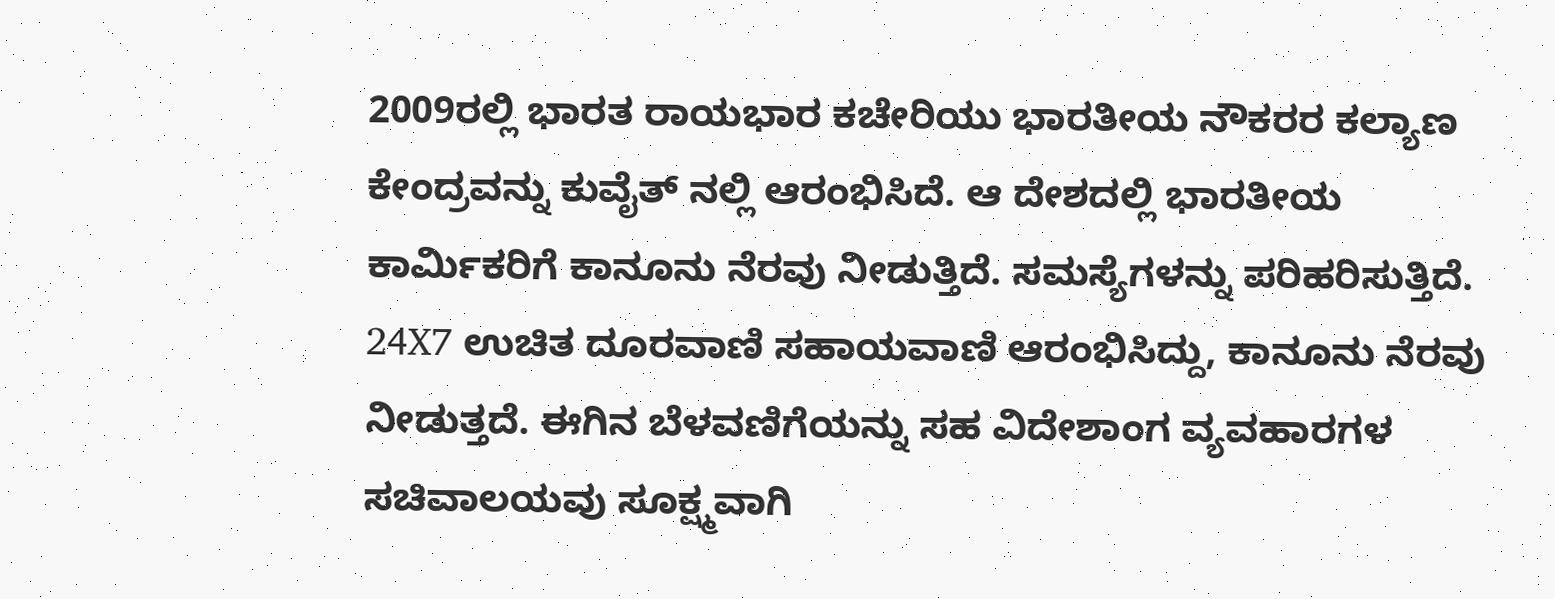2009ರಲ್ಲಿ ಭಾರತ ರಾಯಭಾರ ಕಚೇರಿಯು ಭಾರತೀಯ ನೌಕರರ ಕಲ್ಯಾಣ ಕೇಂದ್ರವನ್ನು ಕುವೈತ್ ನಲ್ಲಿ ಆರಂಭಿಸಿದೆ. ಆ ದೇಶದಲ್ಲಿ ಭಾರತೀಯ ಕಾರ್ಮಿಕರಿಗೆ ಕಾನೂನು ನೆರವು ನೀಡುತ್ತಿದೆ. ಸಮಸ್ಯೆಗಳನ್ನು ಪರಿಹರಿಸುತ್ತಿದೆ. 24X7 ಉಚಿತ ದೂರವಾಣಿ ಸಹಾಯವಾಣಿ ಆರಂಭಿಸಿದ್ದು, ಕಾನೂನು ನೆರವು ನೀಡುತ್ತದೆ. ಈಗಿನ ಬೆಳವಣಿಗೆಯನ್ನು ಸಹ ವಿದೇಶಾಂಗ ವ್ಯವಹಾರಗಳ ಸಚಿವಾಲಯವು ಸೂಕ್ಷ್ಮವಾಗಿ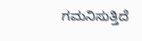ಗಮನಿಸುತ್ತಿದೆ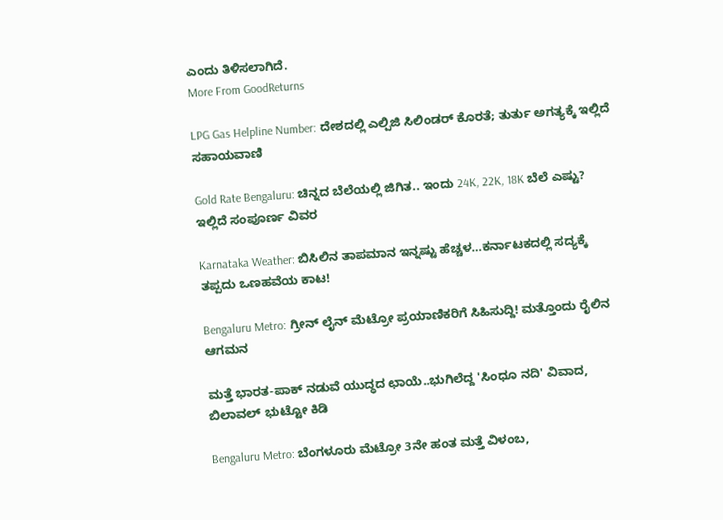ಎಂದು ತಿಳಿಸಲಾಗಿದೆ.
More From GoodReturns

LPG Gas Helpline Number: ದೇಶದಲ್ಲಿ ಎಲ್ಪಿಜಿ ಸಿಲಿಂಡರ್ ಕೊರತೆ; ತುರ್ತು ಅಗತ್ಯಕ್ಕೆ ಇಲ್ಲಿದೆ ಸಹಾಯವಾಣಿ

Gold Rate Bengaluru: ಚಿನ್ನದ ಬೆಲೆಯಲ್ಲಿ ಜಿಗಿತ.. ಇಂದು 24K, 22K, 18K ಬೆಲೆ ಎಷ್ಟು? ಇಲ್ಲಿದೆ ಸಂಪೂರ್ಣ ವಿವರ

Karnataka Weather: ಬಿಸಿಲಿನ ತಾಪಮಾನ ಇನ್ನಷ್ಟು ಹೆಚ್ಚಳ…ಕರ್ನಾಟಕದಲ್ಲಿ ಸದ್ಯಕ್ಕೆ ತಪ್ಪದು ಒಣಹವೆಯ ಕಾಟ!

Bengaluru Metro: ಗ್ರೀನ್ ಲೈನ್ ಮೆಟ್ರೋ ಪ್ರಯಾಣಿಕರಿಗೆ ಸಿಹಿಸುದ್ದಿ! ಮತ್ತೊಂದು ರೈಲಿನ ಆಗಮನ

ಮತ್ತೆ ಭಾರತ-ಪಾಕ್ ನಡುವೆ ಯುದ್ಧದ ಛಾಯೆ..ಭುಗಿಲೆದ್ದ 'ಸಿಂಧೂ ನದಿ' ವಿವಾದ, ಬಿಲಾವಲ್ ಭುಟ್ಟೋ ಕಿಡಿ

Bengaluru Metro: ಬೆಂಗಳೂರು ಮೆಟ್ರೋ 3ನೇ ಹಂತ ಮತ್ತೆ ವಿಳಂಬ,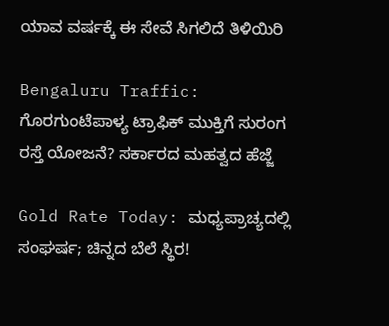ಯಾವ ವರ್ಷಕ್ಕೆ ಈ ಸೇವೆ ಸಿಗಲಿದೆ ತಿಳಿಯಿರಿ

Bengaluru Traffic: ಗೊರಗುಂಟೆಪಾಳ್ಯ ಟ್ರಾಫಿಕ್ ಮುಕ್ತಿಗೆ ಸುರಂಗ ರಸ್ತೆ ಯೋಜನೆ? ಸರ್ಕಾರದ ಮಹತ್ವದ ಹೆಜ್ಜೆ

Gold Rate Today: ಮಧ್ಯಪ್ರಾಚ್ಯದಲ್ಲಿ ಸಂಘರ್ಷ; ಚಿನ್ನದ ಬೆಲೆ ಸ್ಥಿರ!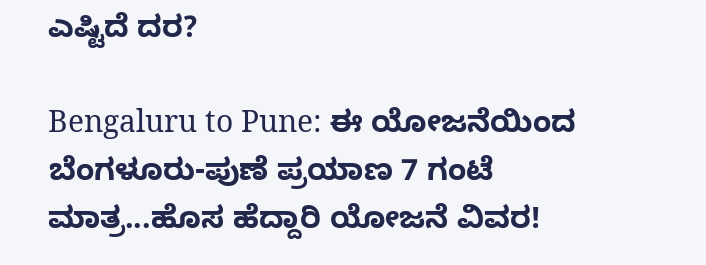ಎಷ್ಟಿದೆ ದರ?

Bengaluru to Pune: ಈ ಯೋಜನೆಯಿಂದ ಬೆಂಗಳೂರು-ಪುಣೆ ಪ್ರಯಾಣ 7 ಗಂಟೆ ಮಾತ್ರ...ಹೊಸ ಹೆದ್ದಾರಿ ಯೋಜನೆ ವಿವರ!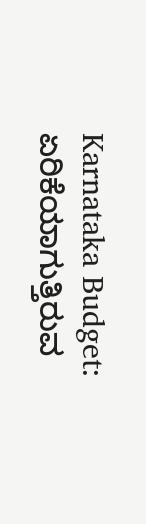Karnataka Budget: ಏರಿಕೆಯಾಗುತ್ತಿರುವ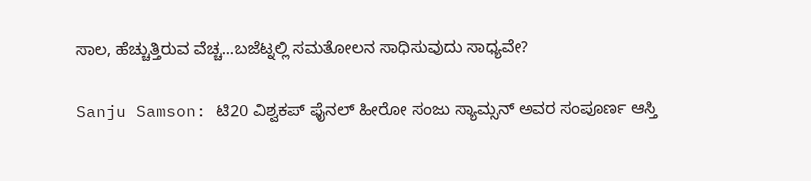ಸಾಲ, ಹೆಚ್ಚುತ್ತಿರುವ ವೆಚ್ಚ...ಬಜೆಟ್ನಲ್ಲಿ ಸಮತೋಲನ ಸಾಧಿಸುವುದು ಸಾಧ್ಯವೇ?

Sanju Samson: ಟಿ20 ವಿಶ್ವಕಪ್ ಫೈನಲ್ ಹೀರೋ ಸಂಜು ಸ್ಯಾಮ್ಸನ್ ಅವರ ಸಂಪೂರ್ಣ ಆಸ್ತಿ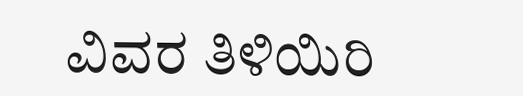ವಿವರ ತಿಳಿಯಿರಿ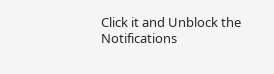Click it and Unblock the Notifications